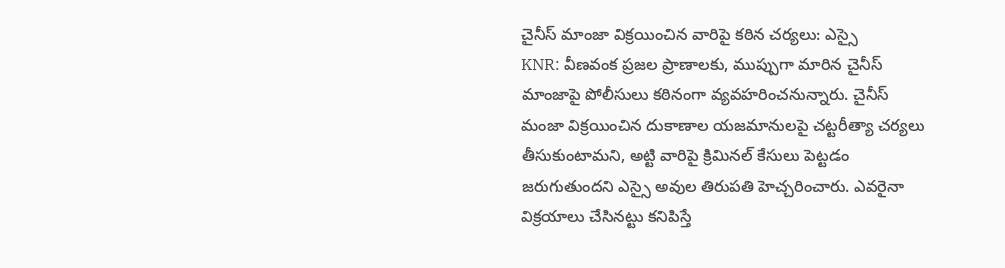చైనీస్ మాంజా విక్రయించిన వారిపై కఠిన చర్యలు: ఎస్సై
KNR: వీణవంక ప్రజల ప్రాణాలకు, ముప్పుగా మారిన చైనీస్ మాంజాపై పోలీసులు కఠినంగా వ్యవహరించనున్నారు. చైనీస్ మంజా విక్రయించిన దుకాణాల యజమానులపై చట్టరీత్యా చర్యలు తీసుకుంటామని, అట్టి వారిపై క్రిమినల్ కేసులు పెట్టడం జరుగుతుందని ఎస్సై అవుల తిరుపతి హెచ్చరించారు. ఎవరైనా విక్రయాలు చేసినట్టు కనిపిస్తే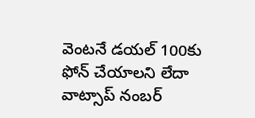వెంటనే డయల్ 100కు ఫోన్ చేయాలని లేదా వాట్సాప్ నంబర్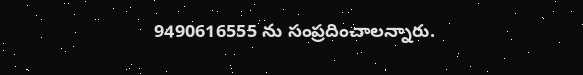9490616555 ను సంప్రదించాలన్నారు.